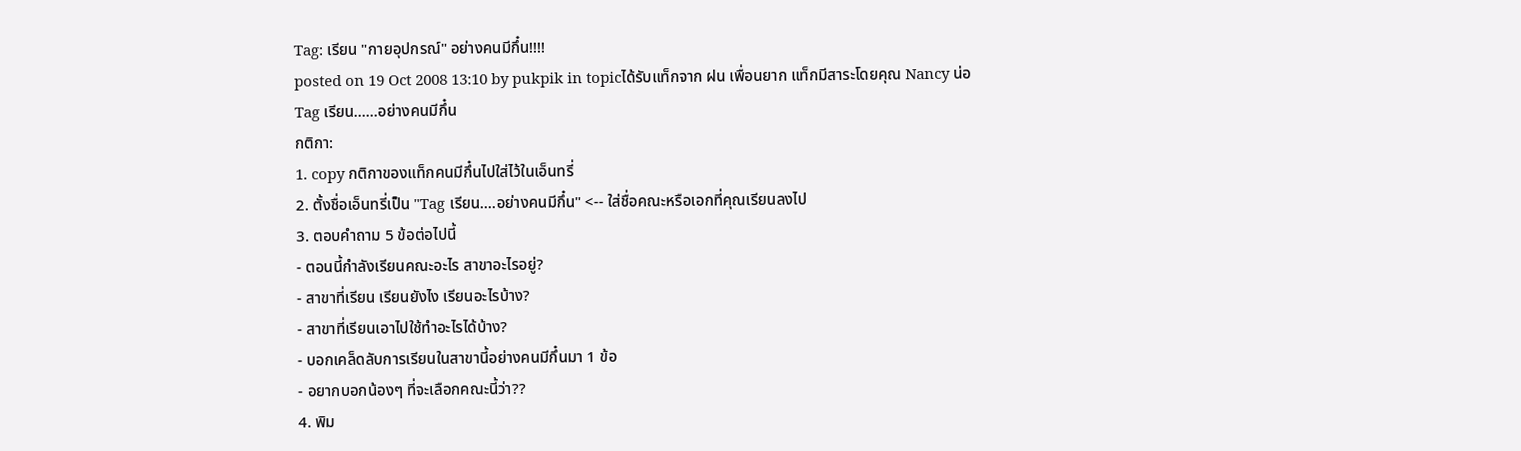Tag: เรียน "กายอุปกรณ์" อย่างคนมีกึ๋น!!!!
posted on 19 Oct 2008 13:10 by pukpik in topicได้รับแท็กจาก ฝน เพื่อนยาก แท็กมีสาระโดยคุณ Nancy น่อ
Tag เรียน......อย่างคนมีกึ๋น
กติกา:
1. copy กติกาของแท็กคนมีกึ๋นไปใส่ไว้ในเอ็นทรี่
2. ตั้งชื่อเอ็นทรี่เป็น "Tag เรียน....อย่างคนมีกึ๋น" <-- ใส่ชื่อคณะหรือเอกที่คุณเรียนลงไป
3. ตอบคำถาม 5 ข้อต่อไปนี้
- ตอนนี้กำลังเรียนคณะอะไร สาขาอะไรอยู่?
- สาขาที่เรียน เรียนยังไง เรียนอะไรบ้าง?
- สาขาที่เรียนเอาไปใช้ทำอะไรได้บ้าง?
- บอกเคล็ดลับการเรียนในสาขานี้อย่างคนมีกึ๋นมา 1 ข้อ
- อยากบอกน้องๆ ที่จะเลือกคณะนี้ว่า??
4. พิม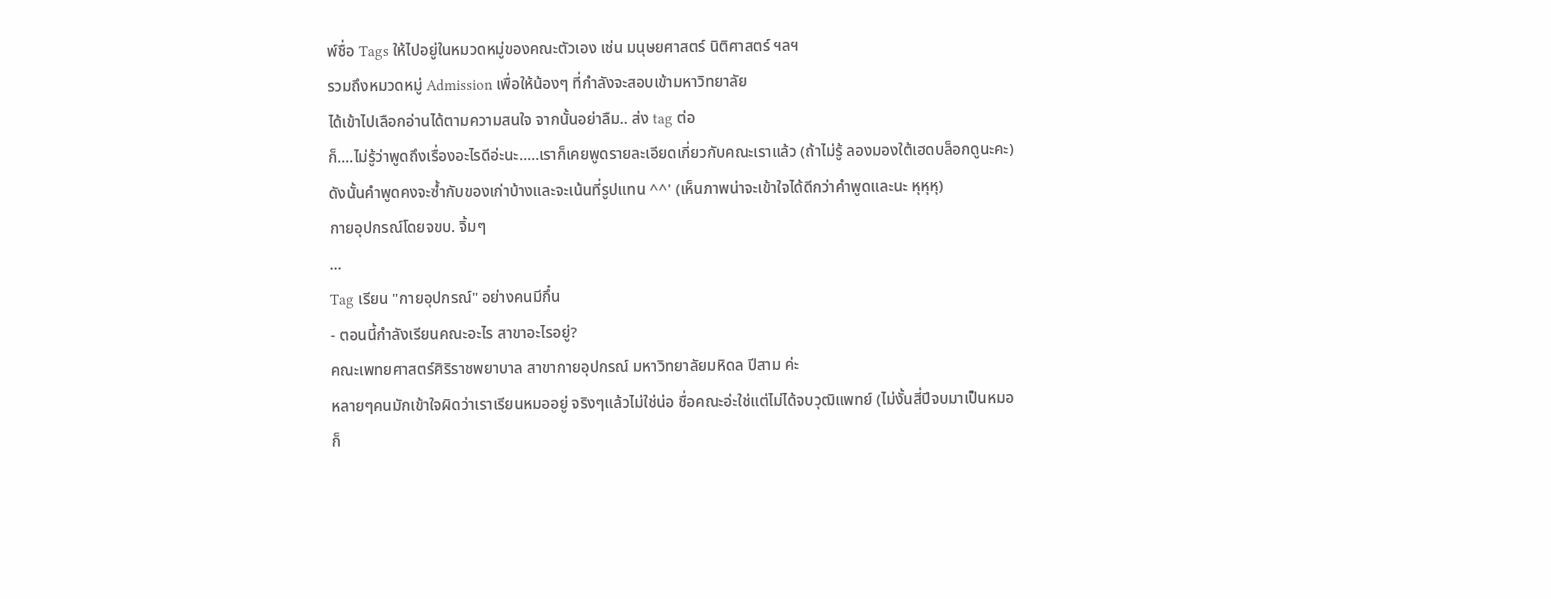พ์ชื่อ Tags ให้ไปอยู่ในหมวดหมู่ของคณะตัวเอง เช่น มนุษยศาสตร์ นิติศาสตร์ ฯลฯ
รวมถึงหมวดหมู่ Admission เพื่อให้น้องๆ ที่กำลังจะสอบเข้ามหาวิทยาลัย
ได้เข้าไปเลือกอ่านได้ตามความสนใจ จากนั้นอย่าลืม.. ส่ง tag ต่อ
ก็....ไม่รู้ว่าพูดถึงเรื่องอะไรดีอ่ะนะ.....เราก็เคยพูดรายละเอียดเกี่ยวกับคณะเราแล้ว (ถ้าไม่รู้ ลองมองใต้เฮดบล็อกดูนะคะ) ดังนั้นคำพูดคงจะซ้ำกับของเก่าบ้างและจะเน้นที่รูปแทน ^^' (เห็นภาพน่าจะเข้าใจได้ดีกว่าคำพูดและนะ หุหุหุ)
กายอุปกรณ์โดยจขบ. จิ้มๆ
...
Tag เรียน "กายอุปกรณ์" อย่างคนมีกึ๋น
- ตอนนี้กำลังเรียนคณะอะไร สาขาอะไรอยู่?
คณะเพทยศาสตร์ศิริราชพยาบาล สาขากายอุปกรณ์ มหาวิทยาลัยมหิดล ปีสาม ค่ะ
หลายๆคนมักเข้าใจผิดว่าเราเรียนหมออยู่ จริงๆแล้วไม่ใช่น่อ ชื่อคณะอ่ะใช่แต่ไม่ได้จบวุฒิแพทย์ (ไม่งั้นสี่ปีจบมาเป็นหมอก็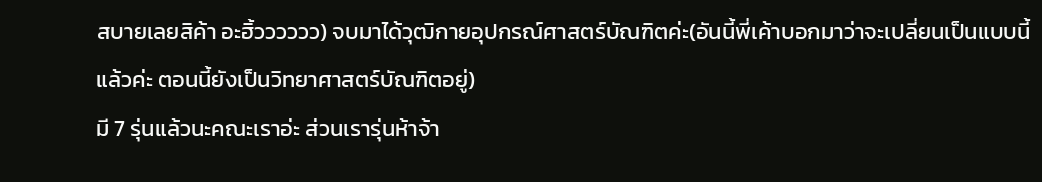สบายเลยสิค้า อะฮิ้วววววว) จบมาได้วุฒิกายอุปกรณ์ศาสตร์บัณฑิตค่ะ(อันนี้พี่เค้าบอกมาว่าจะเปลี่ยนเป็นแบบนี้แล้วค่ะ ตอนนี้ยังเป็นวิทยาศาสตร์บัณฑิตอยู่)
มี 7 รุ่นแล้วนะคณะเราอ่ะ ส่วนเรารุ่นห้าจ้า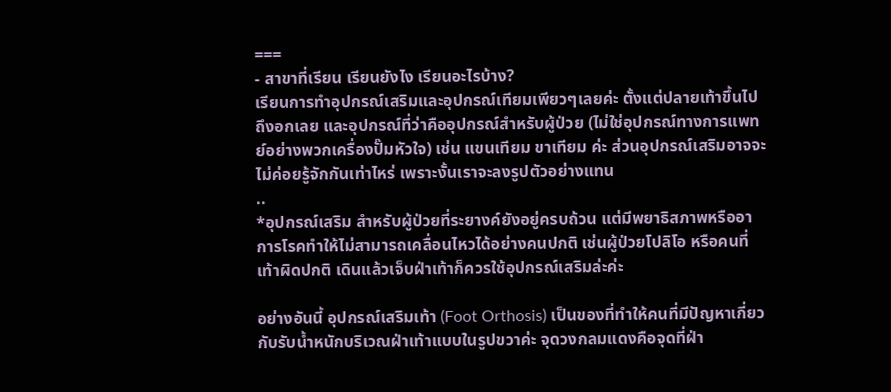===
- สาขาที่เรียน เรียนยังไง เรียนอะไรบ้าง?
เรียนการทำอุปกรณ์เสริมและอุปกรณ์เทียมเพียวๆเลยค่ะ ตั้งแต่ปลายเท้าขึ้นไปถึงอกเลย และอุปกรณ์ที่ว่าคืออุปกรณ์สำหรับผู้ป่วย (ไม่ใช่อุปกรณ์ทางการแพทย์อย่างพวกเครื่องปั๊มหัวใจ) เช่น แขนเทียม ขาเทียม ค่ะ ส่วนอุปกรณ์เสริมอาจจะไม่ค่อยรู้จักกันเท่าไหร่ เพราะงั้นเราจะลงรูปตัวอย่างแทน
..
*อุปกรณ์เสริม สำหรับผู้ป่วยที่ระยางค์ยังอยู่ครบถ้วน แต่มีพยาธิสภาพหรืออาการโรคทำให้ไม่สามารถเคลื่อนไหวได้อย่างคนปกติ เช่นผู้ป่วยโปลิโอ หรือคนที่เท้าผิดปกติ เดินแล้วเจ็บฝ่าเท้าก็ควรใช้อุปกรณ์เสริมล่ะค่ะ

อย่างอันนี้ อุปกรณ์เสริมเท้า (Foot Orthosis) เป็นของที่ทำให้คนที่มีปัญหาเกี่ยวกับรับน้ำหนักบริเวณฝ่าเท้าแบบในรูปขวาค่ะ จุดวงกลมแดงคือจุดที่ฝ่า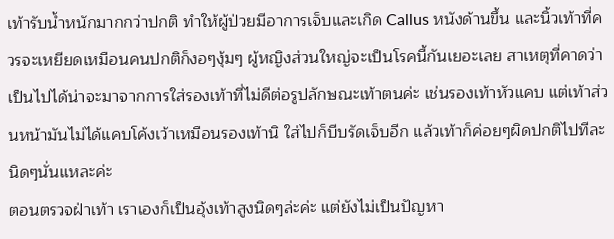เท้ารับน้ำหนักมากกว่าปกติ ทำให้ผู้ป่วยมีอาการเจ็บและเกิด Callus หนังด้านขึ้น และนิ้วเท้าที่ควรจะเหยียดเหมือนคนปกติก็งอๆงุ้มๆ ผู้หญิงส่วนใหญ่จะเป็นโรคนี้กันเยอะเลย สาเหตุที่คาดว่าเป็นไปได้น่าจะมาจากการใส่รองเท้าที่ไม่ดีต่อรูปลักษณะเท้าตนค่ะ เช่นรองเท้าหัวแคบ แต่เท้าส่วนหน้ามันไม่ได้แคบโค้งเว้าเหมือนรองเท้านิ ใส่ไปก็บีบรัดเจ็บอีก แล้วเท้าก็ค่อยๆผิดปกติไปทีละนิดๆนั่นแหละค่ะ
ตอนตรวจฝ่าเท้า เราเองก็เป็นอุ้งเท้าสูงนิดๆล่ะค่ะ แต่ยังไม่เป็นปัญหา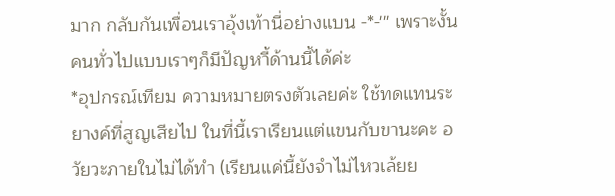มาก กลับกันเพื่อนเราอุ้งเท้านี่อย่างแบน -*-''' เพราะงั้นคนทั่วไปแบบเราๆก็มีปัญหาี้ด้านนี้ได้ค่ะ
*อุปกรณ์เทียม ความหมายตรงตัวเลยค่ะ ใช้ทดแทนระยางค์ที่สูญเสียไป ในที่นี้เราเรียนแต่แขนกับขานะคะ อวัยวะภายในไม่ได้ทำ (เรียนแค่นี้ยังจำไม่ไหวเล้ยย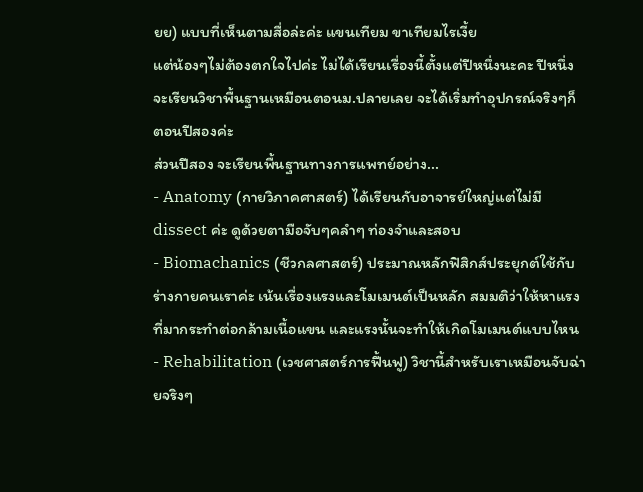ยย) แบบที่เห็นตามสื่อล่ะค่ะ แขนเทียม ขาเทียมไรเงี้ย
แต่น้องๆไม่ต้องตกใจไปค่ะ ไม่ได้เรียนเรื่องนี้ตั้งแต่ปีหนึ่งนะคะ ปีหนึ่งจะเรียนวิชาพื้นฐานเหมือนตอนม.ปลายเลย จะได้เริ่มทำอุปกรณ์จริงๆก็ตอนปีสองค่ะ
ส่วนปีสอง จะเรียนพื้นฐานทางการแพทย์อย่าง...
- Anatomy (กายวิภาคศาสตร์) ได้เรียนกับอาจารย์ใหญ่แต่ไม่มี dissect ค่ะ ดูด้วยตามือจับๆคลำๆ ท่องจำและสอบ
- Biomachanics (ชีวกลศาสตร์) ประมาณหลักฟิสิกส์ประยุกต์ใช้กับร่างกายคนเราค่ะ เน้นเรื่องแรงและโมเมนต์เป็นหลัก สมมติว่าให้หาแรงที่มากระทำต่อกล้ามเนื้อแขน และแรงนั้นจะทำให้เกิดโมเมนต์แบบไหน
- Rehabilitation (เวชศาสตร์การฟื้นฟู) วิชานี้สำหรับเราเหมือนจับฉ่ายจริงๆ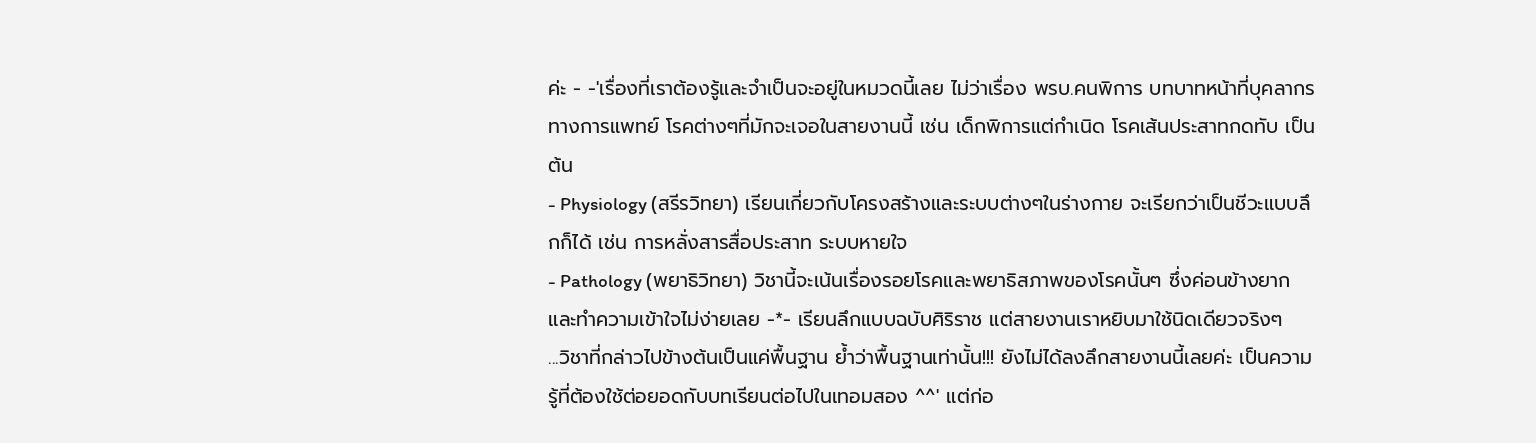ค่ะ - -'เรื่องที่เราต้องรู้และจำเป็นจะอยู่ในหมวดนี้เลย ไม่ว่าเรื่อง พรบ.คนพิการ บทบาทหน้าที่บุคลากรทางการแพทย์ โรคต่างๆที่มักจะเจอในสายงานนี้ เช่น เด็กพิการแต่กำเนิด โรคเส้นประสาทกดทับ เป็นต้น
- Physiology (สรีรวิทยา) เรียนเกี่ยวกับโครงสร้างและระบบต่างๆในร่างกาย จะเรียกว่าเป็นชีวะแบบลึกก็ได้ เช่น การหลั่งสารสื่อประสาท ระบบหายใจ
- Pathology (พยาธิวิทยา) วิชานี้จะเน้นเรื่องรอยโรคและพยาธิสภาพของโรคนั้นๆ ซึ่งค่อนข้างยากและทำความเข้าใจไม่ง่ายเลย -*- เรียนลึกแบบฉบับศิริราช แต่สายงานเราหยิบมาใช้นิดเดียวจริงๆ
...วิชาที่กล่าวไปข้างต้นเป็นแค่พื้นฐาน ย้ำว่าพื้นฐานเท่านั้น!!! ยังไม่ได้ลงลึกสายงานนี้เลยค่ะ เป็นความรู้ที่ต้องใช้ต่อยอดกับบทเรียนต่อไปในเทอมสอง ^^' แต่ก่อ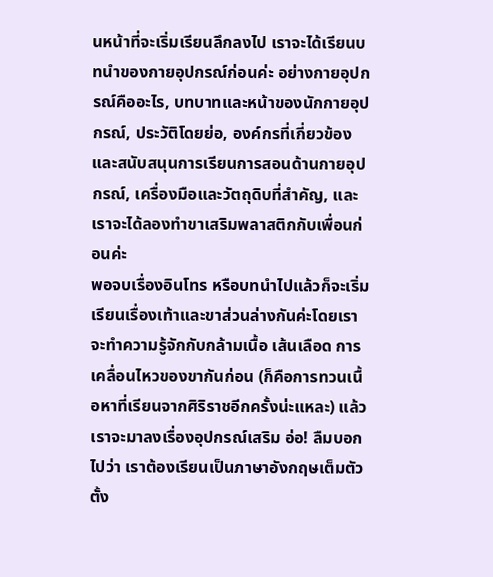นหน้าที่จะเริ่มเรียนลึกลงไป เราจะได้เรียนบทนำของกายอุปกรณ์ก่อนค่ะ อย่างกายอุปกรณ์คืออะไร, บทบาทและหน้าของนักกายอุปกรณ์, ประวัติโดยย่อ, องค์กรที่เกี่ยวข้องและสนับสนุนการเรียนการสอนด้านกายอุปกรณ์, เครื่องมือและวัตถุดิบที่สำคัญ, และเราจะได้ลองทำขาเสริมพลาสติกกับเพื่อนก่อนค่ะ
พอจบเรื่องอินโทร หรือบทนำไปแล้วก็จะเริ่มเรียนเรื่องเท้าและขาส่วนล่างกันค่ะโดยเราจะทำความรู้จักกับกล้ามเนื้อ เส้นเลือด การเคลื่อนไหวของขากันก่อน (ก็คือการทวนเนื้อหาที่เรียนจากศิริราชอีกครั้งน่ะแหละ) แล้วเราจะมาลงเรื่องอุปกรณ์เสริม อ่อ! ลืมบอกไปว่า เราต้องเรียนเป็นภาษาอังกฤษเต็มตัวตั้ง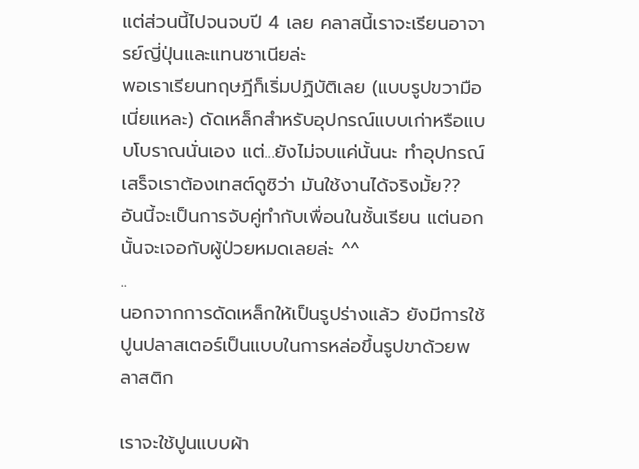แต่ส่วนนี้ไปจนจบปี 4 เลย คลาสนี้เราจะเรียนอาจารย์ญี่ปุ่นและแทนซาเนียล่ะ
พอเราเรียนทฤษฎีก็เริ่มปฏิบัติเลย (แบบรูปขวามือเนี่ยแหละ) ดัดเหล็กสำหรับอุปกรณ์แบบเก่าหรือแบบโบราณนั่นเอง แต่...ยังไม่จบแค่นั้นนะ ทำอุปกรณ์เสร็จเราต้องเทสต์ดูซิว่า มันใช้งานได้จริงมั้ย??
อันนี้จะเป็นการจับคู่ทำกับเพื่อนในชั้นเรียน แต่นอกนั้นจะเจอกับผู้ป่วยหมดเลยล่ะ ^^
..
นอกจากการดัดเหล็กให้เป็นรูปร่างแล้ว ยังมีการใช้ปูนปลาสเตอร์เป็นแบบในการหล่อขึ้นรูปขาด้วยพลาสติก

เราจะใช้ปูนแบบผ้า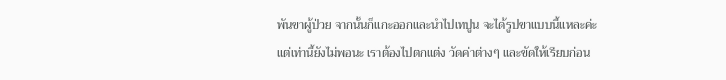พันขาผู้ป่วย จากนั้นก็แกะออกและนำไปเทปูน จะได้รูปขาแบบนี้แหละค่ะ แต่เท่านี้ยังไม่พอนะ เราต้องไปตกแต่ง วัดค่าต่างๆ และขัดให้เรียบก่อน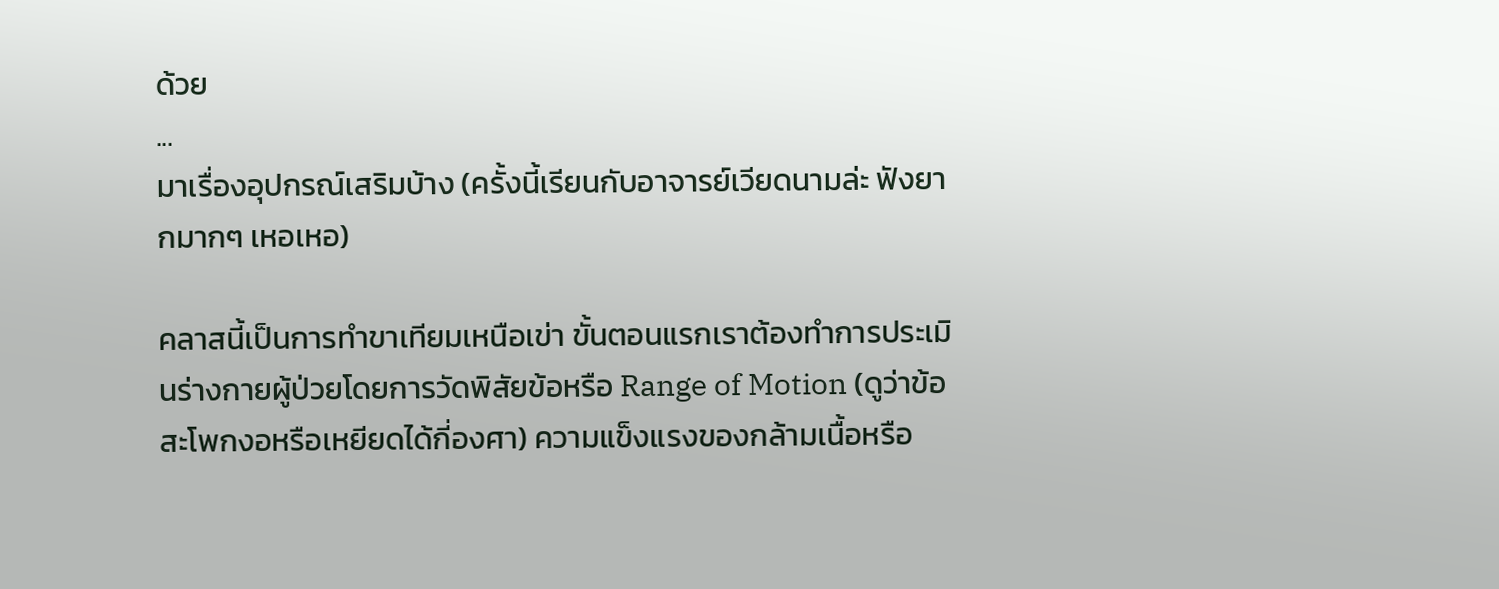ด้วย
...
มาเรื่องอุปกรณ์เสริมบ้าง (ครั้งนี้เรียนกับอาจารย์เวียดนามล่ะ ฟังยากมากๆ เหอเหอ)

คลาสนี้เป็นการทำขาเทียมเหนือเข่า ขั้นตอนแรกเราต้องทำการประเมินร่างกายผู้ป่วยโดยการวัดพิสัยข้อหรือ Range of Motion (ดูว่าข้อสะโพกงอหรือเหยียดได้กี่องศา) ความแข็งแรงของกล้ามเนื้อหรือ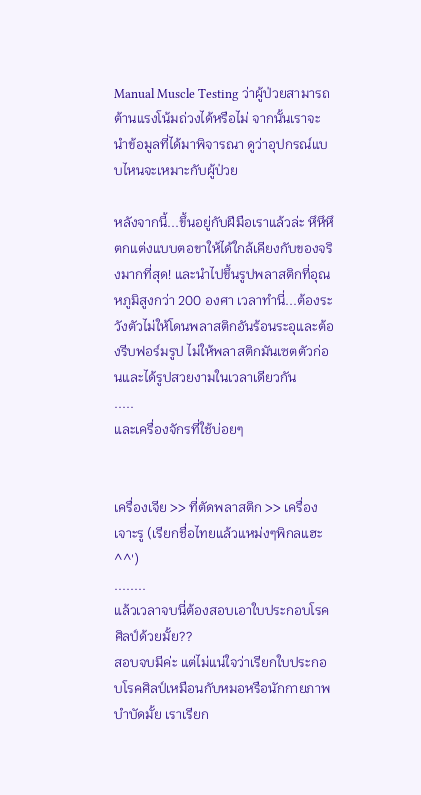Manual Muscle Testing ว่าผู้ป่วยสามารถต้านแรงโน้มถ่วงได้หรือไม่ จากนั้นเราจะนำข้อมูลที่ได้มาพิจารณา ดูว่าอุปกรณ์แบบไหนจะเหมาะกับผู้ป่วย

หลังจากนี้...ขึ้นอยู่กับฝีมือเราแล้วล่ะ หึหึหึ ตกแต่งแบบตอขาให้ได้ใกล้เคียงกับของจริงมากที่สุด! และนำไปขึ้นรูปพลาสติกที่อุณหภูมิสูงกว่า 200 องศา เวลาทำนี่...ต้องระวังตัวไม่ให้โดนพลาสติกอันร้อนระอุและต้องรีบฟอร์มรูป ไม่ให้พลาสติกมันเซตตัวก่อนและได้รูปสวยงามในเวลาเดียวกัน
.....
และเครื่องจักรที่ใช้บ่อยๆ


เครื่องเจีย >> ที่ตัดพลาสติก >> เครื่องเจาะรู (เรียกชื่อไทยแล้วแหม่งๆพิกลแฮะ ^^')
........
แล้วเวลาจบนี่ต้องสอบเอาใบประกอบโรคศิลป์ด้วยมั้ย??
สอบจบมีค่ะ แต่ไม่แน่ใจว่าเรียกใบประกอบโรคศิลป์เหมือนกับหมอหรือนักกายภาพบำบัดมั้ย เราเรียก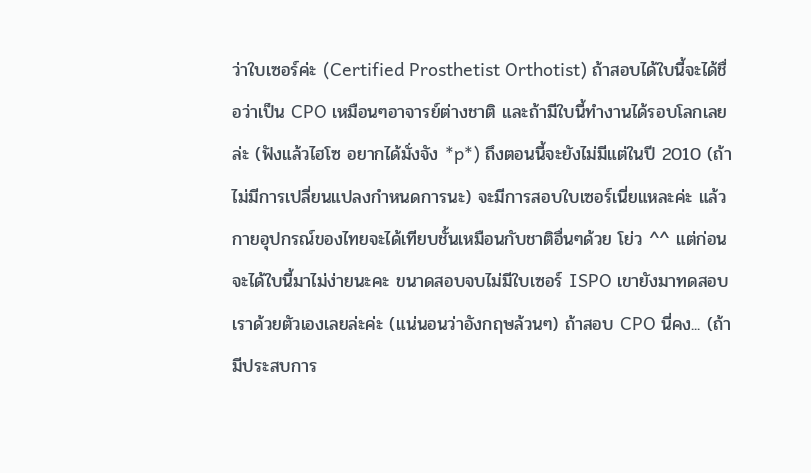ว่าใบเซอร์ค่ะ (Certified Prosthetist Orthotist) ถ้าสอบได้ใบนี้จะได้ชื่อว่าเป็น CPO เหมือนๆอาจารย์ต่างชาติ และถ้ามีใบนี้ทำงานได้รอบโลกเลยล่ะ (ฟังแล้วไฮโซ อยากได้มั่งจัง *p*) ถึงตอนนี้จะยังไม่มีแต่ในปี 2010 (ถ้าไม่มีการเปลี่ยนแปลงกำหนดการนะ) จะมีการสอบใบเซอร์เนี่ยแหละค่ะ แล้วกายอุปกรณ์ของไทยจะได้เทียบชั้นเหมือนกับชาติอื่นๆด้วย โย่ว ^^ แต่ก่อนจะได้ใบนี้มาไม่ง่ายนะคะ ขนาดสอบจบไม่มีใบเซอร์ ISPO เขายังมาทดสอบเราด้วยตัวเองเลยล่ะค่ะ (แน่นอนว่าอังกฤษล้วนๆ) ถ้าสอบ CPO นี่คง... (ถ้ามีประสบการ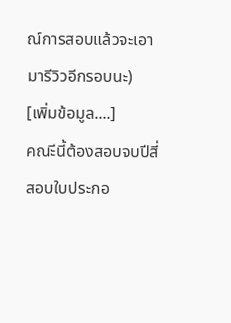ณ์การสอบแล้วจะเอามารีวิวอีกรอบนะ)
[เพิ่มข้อมูล....]
คณะีนี้ต้องสอบจบปีสี่ สอบใบประกอ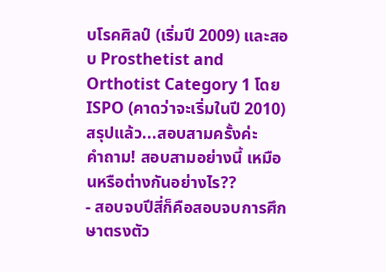บโรคศิลป์ (เริ่มปี 2009) และสอบ Prosthetist and Orthotist Category 1 โดย ISPO (คาดว่าจะเริ่มในปี 2010) สรุปแล้ว...สอบสามครั้งค่ะ
คำถาม! สอบสามอย่างนี้ เหมือนหรือต่างกันอย่างไร??
- สอบจบปีสี่ก็คือสอบจบการศึกษาตรงตัว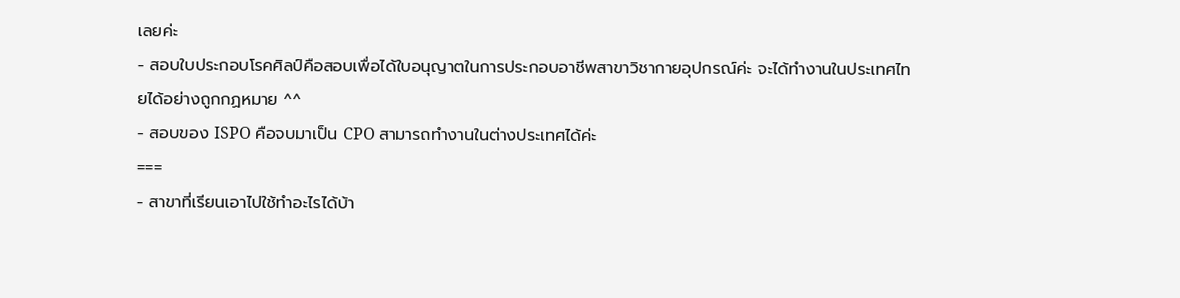เลยค่ะ
- สอบใบประกอบโรคศิลป์คือสอบเพื่อได้ใบอนุญาตในการประกอบอาชีพสาขาวิชากายอุปกรณ์ค่ะ จะได้ทำงานในประเทศไทยได้อย่างถูกกฏหมาย ^^
- สอบของ ISPO คือจบมาเป็น CPO สามารถทำงานในต่างประเทศได้ค่ะ
===
- สาขาที่เรียนเอาไปใช้ทำอะไรได้บ้า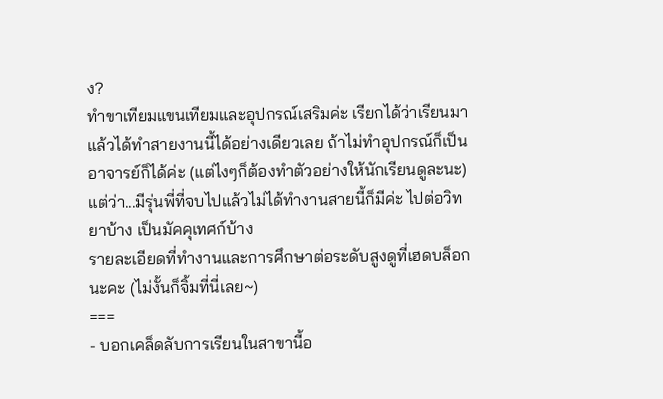ง?
ทำขาเทียมแขนเทียมและอุปกรณ์เสริมค่ะ เรียกได้ว่าเรียนมาแล้วได้ทำสายงานนี้ได้อย่างเดียวเลย ถ้าไม่ทำอุปกรณ์ก็เป็นอาจารย์ก็ได้ค่ะ (แต่ไงๆก็ต้องทำตัวอย่างให้นักเรียนดูละนะ)
แต่ว่า...มีรุ่นพี่ที่จบไปแล้วไม่ได้ทำงานสายนี้ก็มีค่ะ ไปต่อวิทยาบ้าง เป็นมัคคุเทศก์บ้าง
รายละเอียดที่ทำงานและการศึกษาต่อระดับสูงดูที่เฮดบล็อกนะคะ (ไม่งั้นก็จิ้มที่นี่เลย~)
===
- บอกเคล็ดลับการเรียนในสาขานี้อ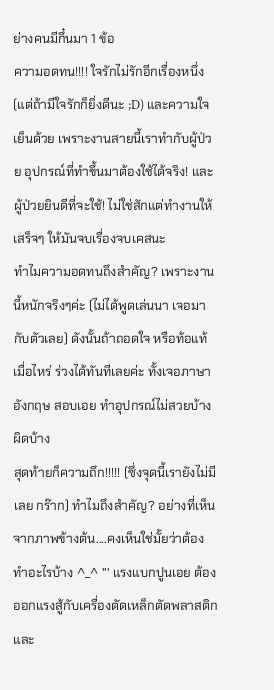ย่างคนมีกึ๋นมา 1 ข้อ
ความอดทน!!!! ใจรักไม่รักอีกเรื่องหนึ่ง (แต่ถ้ามีใจรักก็ยิ่งดีนะ ;D) และความใจเย็นด้วย เพราะงานสายนี้เราทำกับผู้ป่วย อุปกรณ์ที่ทำขึ้นมาต้องใช้ได้จริง! และผู้ป่วยยินดีที่จะใช้! ไม่ใช่สักแต่ทำงานให้เสร็จๆ ให้มันจบเรื่องจบเคสนะ
ทำไมความอดทนถึงสำคัญ? เพราะงานนี้หนักจริงๆค่ะ (ไม่ได้พูดเล่นนา เจอมากับตัวเลย) ดังนั้นถ้าถอดใจ หรือท้อแท้เมื่อไหร่ ร่วงได้ทันทีเลยค่ะ ทั้งเจอภาษาอังกฤษ สอบเอย ทำอุปกรณ์ไม่สวยบ้าง ผิดบ้าง
สุดท้ายก็ความถึก!!!!! (ซึ่งจุดนี้เรายังไม่มีเลย กร๊าก) ทำไมถึงสำคัญ? อย่างที่เห็นจากภาพข้างต้น....คงเห็นใช่มั้ยว่าต้องทำอะไรบ้าง ^_^ ''' แรงแบกปูนเอย ต้องออกแรงสู้กับเครื่องตัดเหล็กตัดพลาสติก และ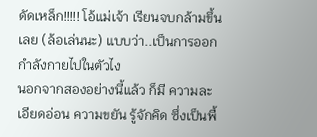ดัดเหล็ก!!!!! โอ้แม่เจ้า เรียนจบกล้ามขึ้นเลย (ล้อเล่นนะ) แบบว่า..เป็นการออกกำลังกายไปในตัวไง
นอกจากสองอย่างนี้แล้ว ก็มี ความละเอียดอ่อน ความขยัน รู้จักคิด ซึ่งเป็นพื้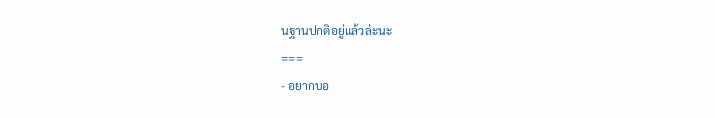นฐานปกติอยู่แล้วล่ะนะ
===
- อยากบอ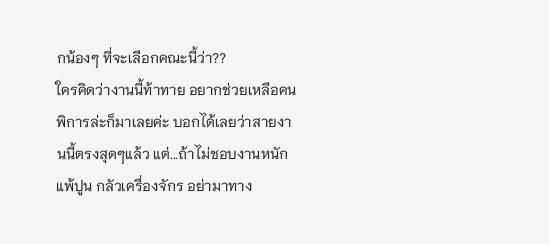กน้องๆ ที่จะเลือกคณะนี้ว่า??
ใครคิดว่างานนี้ท้าทาย อยากช่วยเหลือคนพิการล่ะก็มาเลยค่ะ บอกได้เลยว่าสายงานนี้ตรงสุดๆแล้ว แต่...ถ้าไม่ชอบงานหนัก แพ้ปูน กลัวเครื่องจักร อย่ามาทาง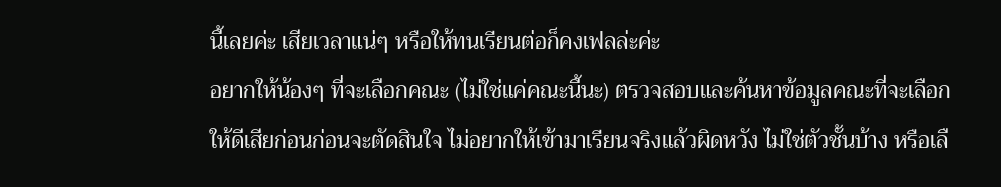นี้เลยค่ะ เสียเวลาแน่ๆ หรือให้ทนเรียนต่อก็คงเฟลล่ะค่ะ
อยากให้น้องๆ ที่จะเลือกคณะ (ไม่ใช่แค่คณะนี้นะ) ตรวจสอบและค้นหาข้อมูลคณะที่จะเลือกให้ดีเสียก่อนก่อนจะตัดสินใจ ไม่อยากให้เข้ามาเรียนจริงแล้วผิดหวัง ไม่ใช่ตัวชั้นบ้าง หรือเลื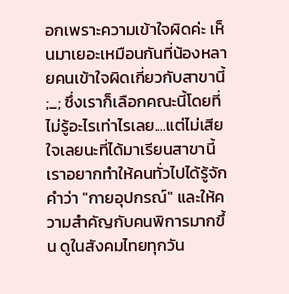อกเพราะความเข้าใจผิดค่ะ เห็นมาเยอะเหมือนกันที่น้องหลายคนเข้าใจผิดเกี่ยวกับสาขานี้ ;_; ซึ่งเราก็เลือกคณะนี้โดยที่ไม่รู้อะไรเท่าไรเลย....แต่ไม่เสียใจเลยนะที่ได้มาเรียนสาขานี้ เราอยากทำให้คนทั่วไปได้รู้จักคำว่า "กายอุปกรณ์" และให้ความสำคัญกับคนพิการมากขึ้น ดูในสังคมไทยทุกวัน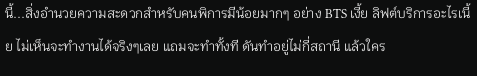นี้...สิ่งอำนวยความสะดวกสำหรับคนพิการมีน้อยมากๆ อย่าง BTS เงี้ย ลิฟต์บริการอะไรเนี้ย ไม่เห็นจะทำงานได้จริงๆเลย แถมจะทำทั้งที ดันทำอยู่ไม่กี่สถานี แล้วใคร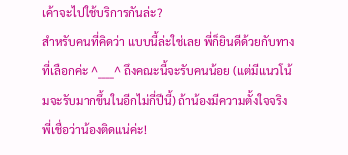เค้าจะไปใช้บริการกันล่ะ?
สำหรับคนที่คิดว่า แบบนี้ล่ะใช่เลย พี่ก็ยินดีด้วยกับทางที่เลือกค่ะ ^____^ ถึงคณะนี้จะรับคนน้อย (แต่มีแนวโน้มจะรับมากขึ้นในอีกไม่กี่ปีนี้) ถ้าน้องมีความตั้งใจจริง พี่เชื่อว่าน้องติดแน่ค่ะ!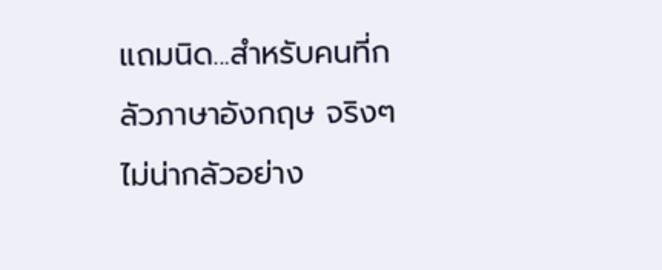แถมนิด...สำหรับคนที่กลัวภาษาอังกฤษ จริงๆไม่น่ากลัวอย่าง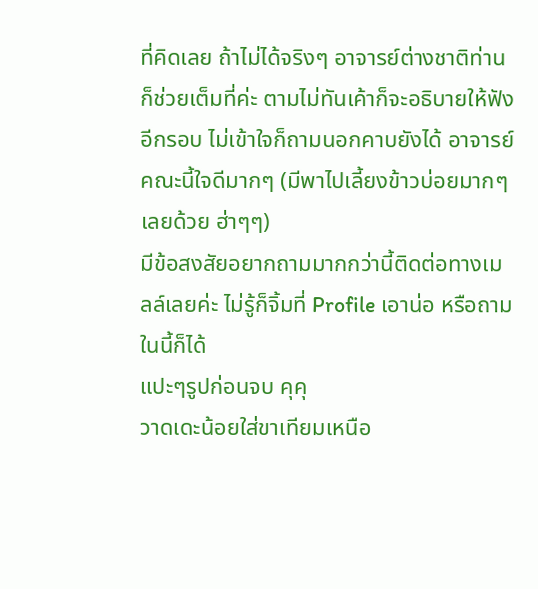ที่คิดเลย ถ้าไม่ได้จริงๆ อาจารย์ต่างชาติท่านก็ช่วยเต็มที่ค่ะ ตามไม่ทันเค้าก็จะอธิบายให้ฟังอีกรอบ ไม่เข้าใจก็ถามนอกคาบยังได้ อาจารย์คณะนี้ใจดีมากๆ (มีพาไปเลี้ยงข้าวบ่อยมากๆเลยด้วย ฮ่าๆๆ)
มีข้อสงสัยอยากถามมากกว่านี้ติดต่อทางเมลล์เลยค่ะ ไม่รู้ก็จิ้มที่ Profile เอาน่อ หรือถามในนี้ก็ได้
แปะๆรูปก่อนจบ คุคุ
วาดเดะน้อยใส่ขาเทียมเหนือ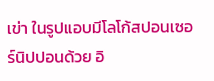เข่า ในรูปแอบมีโลโก้สปอนเซอร์นิปปอนด้วย อิ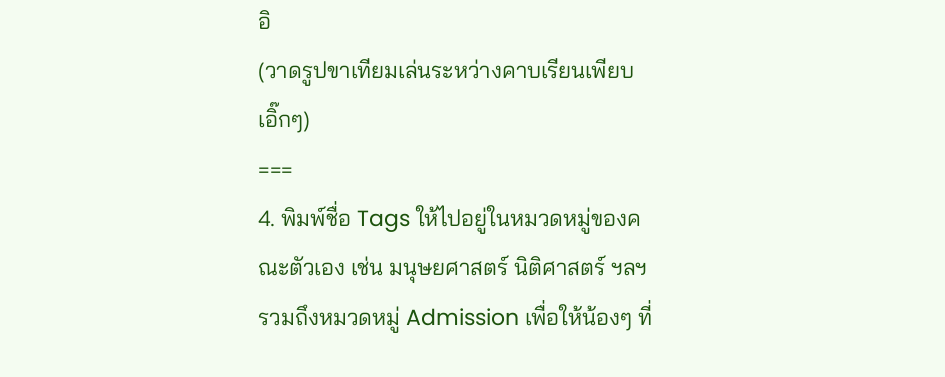อิ
(วาดรูปขาเทียมเล่นระหว่างคาบเรียนเพียบ เอิ๊กๆ)
===
4. พิมพ์ชื่อ Tags ให้ไปอยู่ในหมวดหมู่ของคณะตัวเอง เช่น มนุษยศาสตร์ นิติศาสตร์ ฯลฯ
รวมถึงหมวดหมู่ Admission เพื่อให้น้องๆ ที่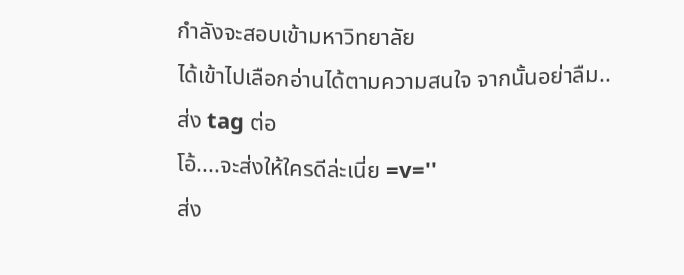กำลังจะสอบเข้ามหาวิทยาลัย
ได้เข้าไปเลือกอ่านได้ตามความสนใจ จากนั้นอย่าลืม.. ส่ง tag ต่อ
โอ้....จะส่งให้ใครดีล่ะเนี่ย =v=''
ส่ง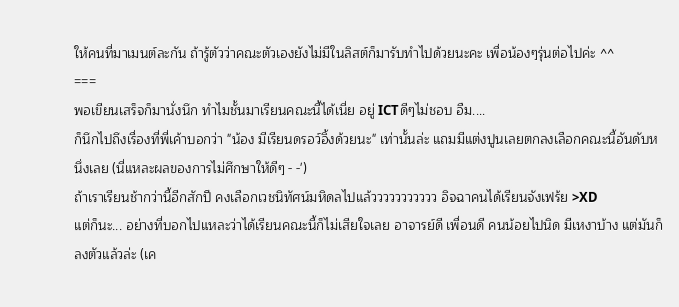ให้คนที่มาเมนต์ละกัน ถ้ารู้ตัวว่าคณะตัวเองยังไม่มีในลิสต์ก็มารับทำไปด้วยนะคะ เพื่อน้องๆรุ่นต่อไปค่ะ ^^
===
พอเขียนเสร็จก็มานั่งนึก ทำไมชั้นมาเรียนคณะนี้ได้เนี่ย อยู่ ICTดีๆไม่ชอบ อืม....
ก็นึกไปถึงเรื่องที่พี่เค้าบอกว่า "น้อง มีเรียนดรอว์อิ้งด้วยนะ" เท่านั้นล่ะ แถมมีแต่งปูนเลยตกลงเลือกคณะนี้อันดับหนึ่งเลย (นี่แหละผลของการไม่ศึกษาให้ดีๆ - -')
ถ้าเราเรียนช้ากว่านี้อีกสักปี คงเลือกเวชนิทัศน์มหิดลไปแล้ววววววววววว อิจฉาคนได้เรียนจังเฟร้ย >XD
แต่ก็นะ... อย่างที่บอกไปแหละว่าได้เรียนคณะนี้ก็ไม่เสียใจเลย อาจารย์ดี เพื่อนดี คนน้อยไปนิด มีเหงาบ้าง แต่มันก็ลงตัวแล้วล่ะ (เค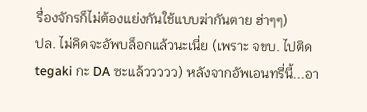รื่องจักรก็ไม่ต้องแย่งกันใช้แบบฆ่ากันตาย ฮ่าๆๆ)
ปล. ไม่คิดจะอัพบล็อกแล้วนะเนี่ย (เพราะ จขบ. ไปติด tegaki กะ DA ซะแล้ววววว) หลังจากอัพเอนทรี่นี้...อา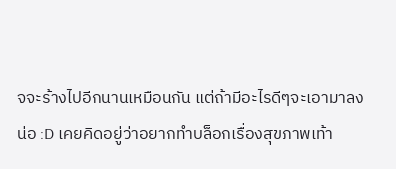จจะร้างไปอีกนานเหมือนกัน แต่ถ้ามีอะไรดีๆจะเอามาลงน่อ :D เคยคิดอยู่ว่าอยากทำบล็อกเรื่องสุขภาพเท้า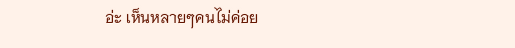อ่ะ เห็นหลายๆคนไม่ค่อย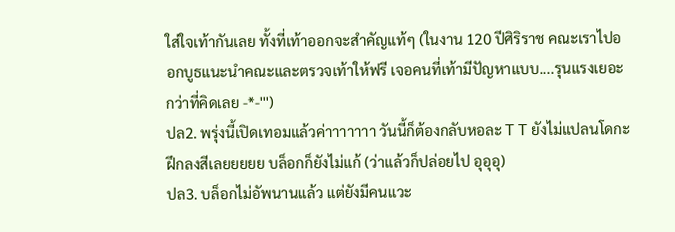ใส่ใจเท้ากันเลย ทั้งที่เท้าออกจะสำคัญแท้ๆ (ในงาน 120 ปีศิริราช คณะเราไปออกบูธแนะนำคณะและตรวจเท้าให้ฟรี เจอคนที่เท้ามีปัญหาแบบ....รุนแรงเยอะกว่าที่คิดเลย -*-''')
ปล2. พรุ่งนี้เปิดเทอมแล้วค่าาาาาาา วันนี้ก็ต้องกลับหอละ T T ยังไม่แปลนโดกะฝึกลงสีเลยยยยย บล็อกก็ยังไม่แก้ (ว่าแล้วก็ปล่อยไป อุอุอุ)
ปล3. บล็อกไม่อัพนานแล้ว แต่ยังมีคนแวะ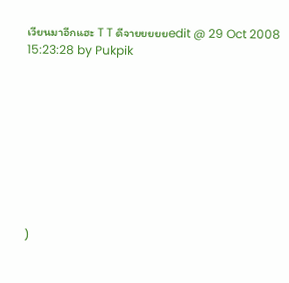เวียนมาอีกแฮะ T T ดีจายยยยยedit @ 29 Oct 2008 15:23:28 by Pukpik









)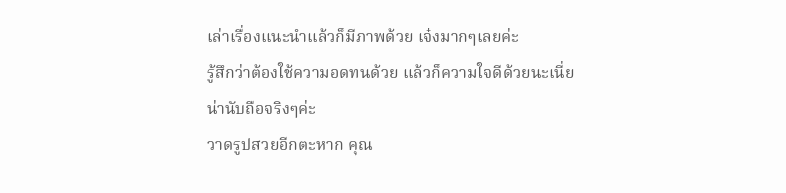เล่าเรื่องแนะนำแล้วก็มีภาพด้วย เจ๋งมากๆเลยค่ะ
รู้สึกว่าต้องใช้ความอดทนด้วย แล้วก็ความใจดีด้วยนะเนี่ย
น่านับถือจริงๆค่ะ
วาดรูปสวยอีกตะหาก คุณ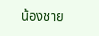น้องชาย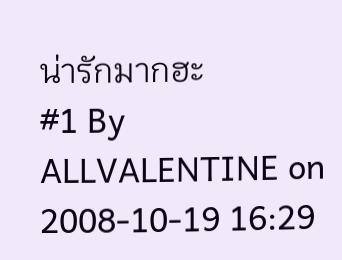น่ารักมากฮะ
#1 By ALLVALENTINE on 2008-10-19 16:29